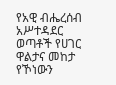የአዊ ብሔረሰብ አሥተዳደር ወጣቶች የሀገር ዋልታና መከታ የኾነውን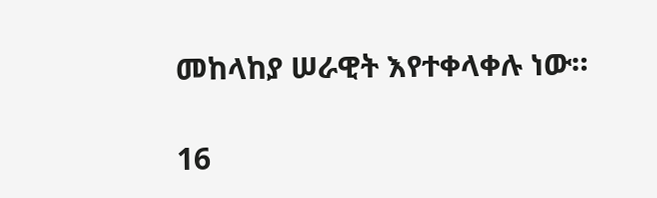መከላከያ ሠራዊት እየተቀላቀሉ ነው።

16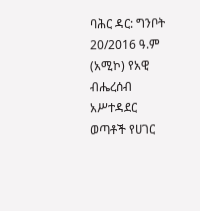ባሕር ዳር: ግንቦት 20/2016 ዓ.ም (አሚኮ) የአዊ ብሔረሰብ አሥተዳደር ወጣቶች የሀገር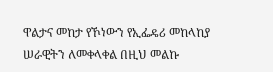ዋልታና መከታ የኾነውን የኢፌዴሪ መከላከያ ሠራዊትን ለመቀላቀል በዚህ መልኩ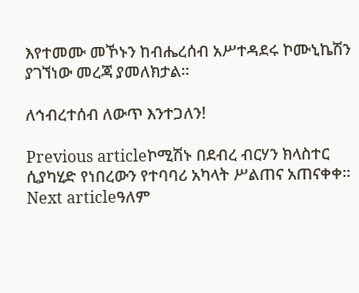እየተመሙ መኾኑን ከብሔረሰብ አሥተዳደሩ ኮሙኒኬሽን ያገኘነው መረጃ ያመለክታል።

ለኅብረተሰብ ለውጥ እንተጋለን!

Previous articleኮሚሽኑ በደብረ ብርሃን ክላስተር ሲያካሂድ የነበረውን የተባባሪ አካላት ሥልጠና አጠናቀቀ፡፡
Next articleዓለም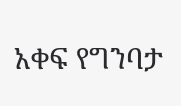አቀፍ የግንባታ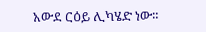አውደ ርዕይ ሊካሄድ ነው።